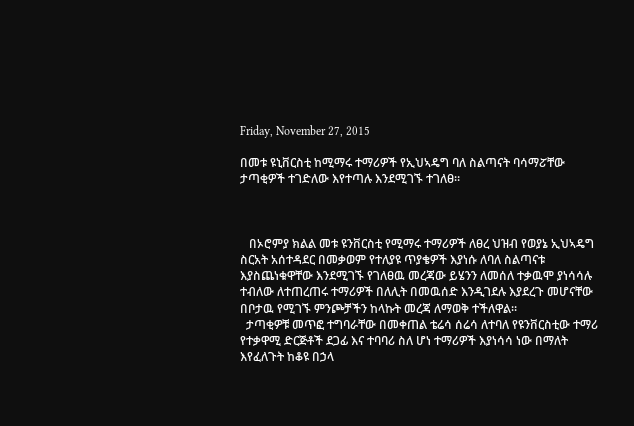Friday, November 27, 2015

በመቱ ዩኒቨርስቲ ከሚማሩ ተማሪዎች የኢህኣዴግ ባለ ስልጣናት ባሳማፘቸው ታጣቂዎች ተገድለው እየተጣሉ እንደሚገኙ ተገለፀ።



   በኦሮምያ ክልል መቱ ዩንቨርስቲ የሚማሩ ተማሪዎች ለፀረ ህዝብ የወያኔ ኢህኣዴግ ስርአት አሰተዳደር በመቃወም የተለያዩ ጥያቄዎች እያነሱ ለባለ ስልጣናቱ እያስጨነቁዋቸው እንደሚገኙ የገለፀዉ መረጃው ይሄንን ለመሰለ ተቃዉሞ ያነሳሳሉ ተብለው ለተጠረጠሩ ተማሪዎች በለሊት በመዉሰድ እንዲገደሉ እያደረጉ መሆናቸው በቦታዉ የሚገኙ ምንጮቻችን ከላኩት መረጃ ለማወቅ ተችለዋል።
  ታጣቂዎቹ መጥፎ ተግባራቸው በመቀጠል ቴሬሳ ሰሬሳ ለተባለ የዩንቨርስቲው ተማሪ የተቃዋሚ ድርጅቶች ደጋፊ እና ተባባሪ ስለ ሆነ ተማሪዎች እያነሳሳ ነው በማለት እየፈለጉት ከቆዩ በኃላ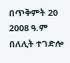በጥቅምት 20 2008 ዓ.ም በለሊት ተገድሎ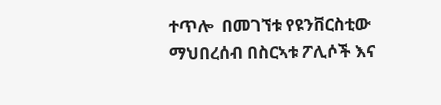ተጥሎ  በመገኘቱ የዩንቨርስቲው ማህበረሰብ በስርኣቱ ፖሊሶች እና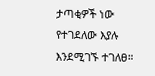ታጣቂዎች ነው የተገደለው እያሉ እንደሚገኙ ተገለፀ።